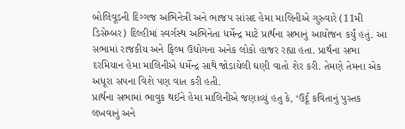બોલિવૂડની દિગ્ગજ અભિનેત્રી અને ભાજપ સાંસદ હેમા માલિનીએ ગુરુવારે (11મી ડિસેમ્બર) દિલ્હીમાં સ્વર્ગસ્થ અભિનેતા ધર્મેન્દ્ર માટે પ્રાર્થના સભાનું આયોજન કર્યું હતું. આ સભામાં રાજકીય અને ફિલ્મ ઉદ્યોગના અનેક લોકો હાજર રહ્યા હતા. પ્રાર્થના સભા દરમિયાન હેમા માલિનીએ ધર્મેન્દ્ર સાથે જોડાયેલી ઘણી વાતો શેર કરી. તેમણે તેમના એક અધૂરા સપના વિશે પણ વાત કરી હતી.
પ્રાર્થના સભામાં ભાવુક થઈને હેમા માલિનીએ જણાવ્યું હતુ કે, ‘ઉર્દૂ કવિતાનું પુસ્તક લખવાનું અને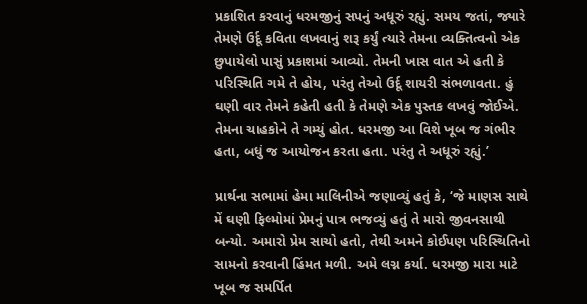પ્રકાશિત કરવાનું ધરમજીનું સપનું અધૂરું રહ્યું. સમય જતાં, જ્યારે તેમણે ઉર્દૂ કવિતા લખવાનું શરૂ કર્યું ત્યારે તેમના વ્યક્તિત્વનો એક છુપાયેલો પાસું પ્રકાશમાં આવ્યો. તેમની ખાસ વાત એ હતી કે પરિસ્થિતિ ગમે તે હોય, પરંતુ તેઓ ઉર્દૂ શાયરી સંભળાવતા. હું ઘણી વાર તેમને કહેતી હતી કે તેમણે એક પુસ્તક લખવું જોઈએ. તેમના ચાહકોને તે ગમ્યું હોત. ધરમજી આ વિશે ખૂબ જ ગંભીર હતા, બધું જ આયોજન કરતા હતા. પરંતુ તે અધૂરું રહ્યું.’

પ્રાર્થના સભામાં હેમા માલિનીએ જણાવ્યું હતું કે, ‘જે માણસ સાથે મેં ઘણી ફિલ્મોમાં પ્રેમનું પાત્ર ભજવ્યું હતું તે મારો જીવનસાથી બન્યો. અમારો પ્રેમ સાચો હતો, તેથી અમને કોઈપણ પરિસ્થિતિનો સામનો કરવાની હિંમત મળી. અમે લગ્ન કર્યા. ધરમજી મારા માટે ખૂબ જ સમર્પિત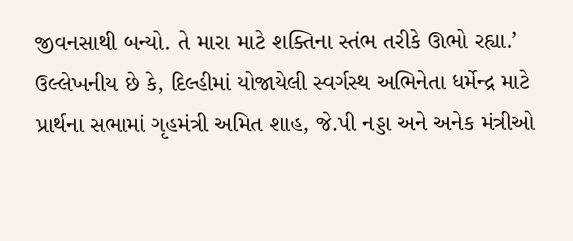જીવનસાથી બન્યો. તે મારા માટે શક્તિના સ્તંભ તરીકે ઊભો રહ્યા.’
ઉલ્લેખનીય છે કે, દિલ્હીમાં યોજાયેલી સ્વર્ગસ્થ અભિનેતા ધર્મેન્દ્ર માટે પ્રાર્થના સભામાં ગૃહમંત્રી અમિત શાહ, જે.પી નડ્ડા અને અનેક મંત્રીઓ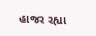હાજર રહ્યા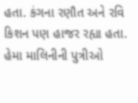હતા. કંગના રણૌત અને રવિ કિશન પણ હાજર રહ્યા હતા. હેમા માલિનીની પુત્રીઓ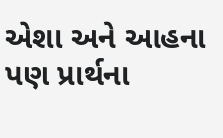એશા અને આહના પણ પ્રાર્થના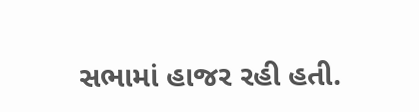સભામાં હાજર રહી હતી.